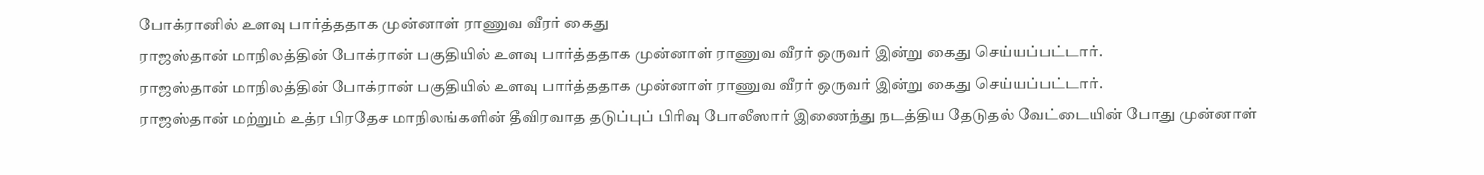போக்ரானில் உளவு பார்த்ததாக முன்னாள் ராணுவ வீரர் கைது
ராஜஸ்தான் மாநிலத்தின் போக்ரான் பகுதியில் உளவு பார்த்ததாக முன்னாள் ராணுவ வீரர் ஒருவர் இன்று கைது செய்யப்பட்டார்.
ராஜஸ்தான் மாநிலத்தின் போக்ரான் பகுதியில் உளவு பார்த்ததாக முன்னாள் ராணுவ வீரர் ஒருவர் இன்று கைது செய்யப்பட்டார்.
ராஜஸ்தான் மற்றும் உத்ர பிரதேச மாநிலங்களின் தீவிரவாத தடுப்புப் பிரிவு போலீஸார் இணைந்து நடத்திய தேடுதல் வேட்டையின் போது முன்னாள்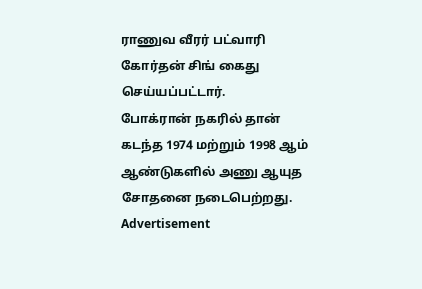ராணுவ வீரர் பட்வாரி கோர்தன் சிங் கைது செய்யப்பட்டார்.
போக்ரான் நகரில் தான் கடந்த 1974 மற்றும் 1998 ஆம் ஆண்டுகளில் அணு ஆயுத சோதனை நடைபெற்றது.
Advertisement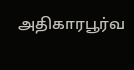அதிகாரபூர்வ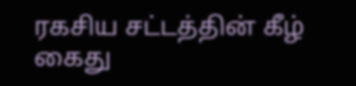ரகசிய சட்டத்தின் கீழ் கைது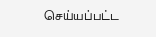செய்யப்பட்ட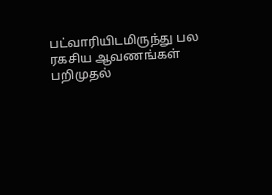பட்வாரியிடமிருந்து பல ரகசிய ஆவணங்கள் பறிமுதல்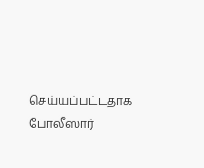செய்யப்பட்டதாக போலீஸார்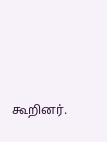கூறினர்.